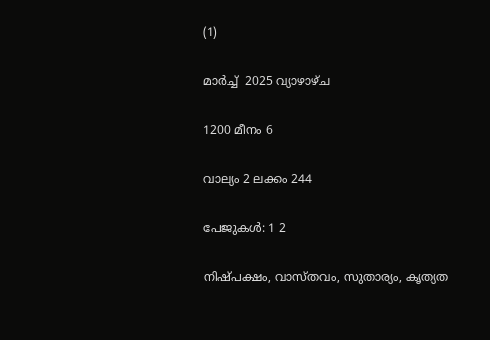(1)

മാര്‍ച്ച്  2025 വ്യാഴാഴ്ച

1200 മീനം 6

വാല്യം 2 ലക്കം 244

പേജുകള്‍: 1 2

നിഷ്പക്ഷം, വാസ്തവം, സുതാര്യം, കൃത്യത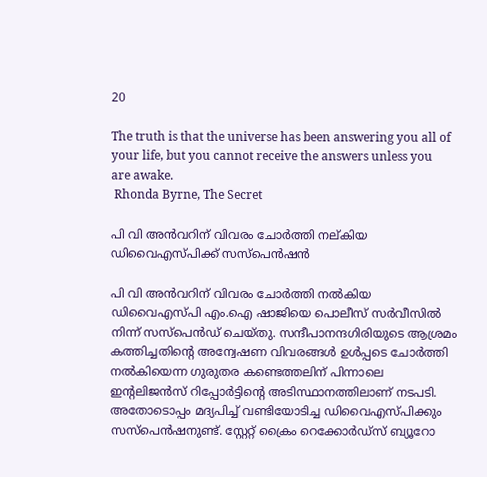20

The truth is that the universe has been answering you all of your life, but you cannot receive the answers unless you are awake.
 Rhonda Byrne, The Secret

പി വി അന്‍വറിന് വിവരം ചോര്‍ത്തി നല്കിയ ഡിവൈഎസ്‌പിക്ക് സസ്പെന്‍ഷന്‍

പി വി അൻവറിന് വിവരം ചോർത്തി നൽകിയ ഡിവൈഎസ്‌പി എം.ഐ ഷാജിയെ പൊലീസ് സ‍ര്‍വീസില്‍ നിന്ന് സസ്പെന്‍ഡ് ചെയ്തു. സന്ദീപാനന്ദഗിരിയുടെ ആശ്രമം കത്തിച്ചതിൻ്റെ അന്വേഷണ വിവരങ്ങള്‍ ഉൾപ്പടെ ചോര്‍ത്തി നല്‍കിയെന്ന ഗുരുതര കണ്ടെത്തലിന് പിന്നാലെ ഇന്റലിജന്‍സ് റിപ്പോർട്ടിന്റെ അടിസ്ഥാനത്തിലാണ് നടപടി. അതോടൊപ്പം മദ്യപിച്ച് വണ്ടിയോടിച്ച ഡിവൈഎസ്‌പിക്കും സസ്പെന്‍ഷനുണ്ട്. സ്റ്റേറ്റ് ക്രൈം റെക്കോര്‍ഡ്സ് ബ്യൂറോ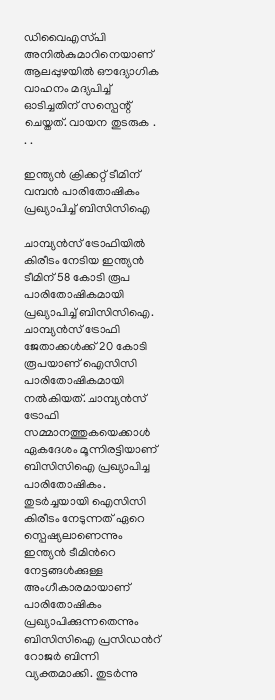ഡിവൈഎസ്‌പി അനിൽകുമാറിനെയാണ് ആലപ്പുഴയില്‍ ഔദ്യോഗിക വാഹനം മദ്യപിച്ച് ഓടിച്ചതിന് സസ്പെന്റ് ചെയ്തത്. വായന തുടരുക . . .

ഇന്ത്യന്‍ ക്രിക്കറ്റ് ടീമിന് വമ്പന്‍ പാരിതോഷികം പ്രഖ്യാപിച്ച് ബിസിസിഐ

ചാമ്പ്യൻസ് ട്രോഫിയില്‍ കിരീടം നേടിയ ഇന്ത്യൻ ടീമിന് 58 കോടി രൂപ പാരിതോഷികമായി പ്രഖ്യാപിച്ച് ബിസിസിഐ. ചാമ്പ്യൻസ് ട്രോഫി ജേതാക്കള്‍ക്ക് 20 കോടി രൂപയാണ് ഐസിസി പാരിതോഷികമായി നല്‍കിയത്. ചാമ്പ്യൻസ് ട്രോഫി സമ്മാനത്തുകയെക്കാള്‍ ഏകദേശം മൂന്നിരട്ടിയാണ് ബിസിസിഐ പ്രഖ്യാപിച്ച പാരിതോഷികം. തുടര്‍ച്ചയായി ഐസിസി കിരീടം നേടുന്നത് ഏറെ സ്പെഷ്യലാണെന്നും ഇന്ത്യൻ ടീമിന്‍റെ നേട്ടങ്ങള്‍ക്കുള്ള അംഗീകാരമായാണ് പാരിതോഷികം പ്രഖ്യാപിക്കുന്നതെന്നും ബിസിസിഐ പ്രസിഡന്‍റ് റോജര്‍ ബിന്നി വ്യക്തമാക്കി. തുടര്‍ന്നു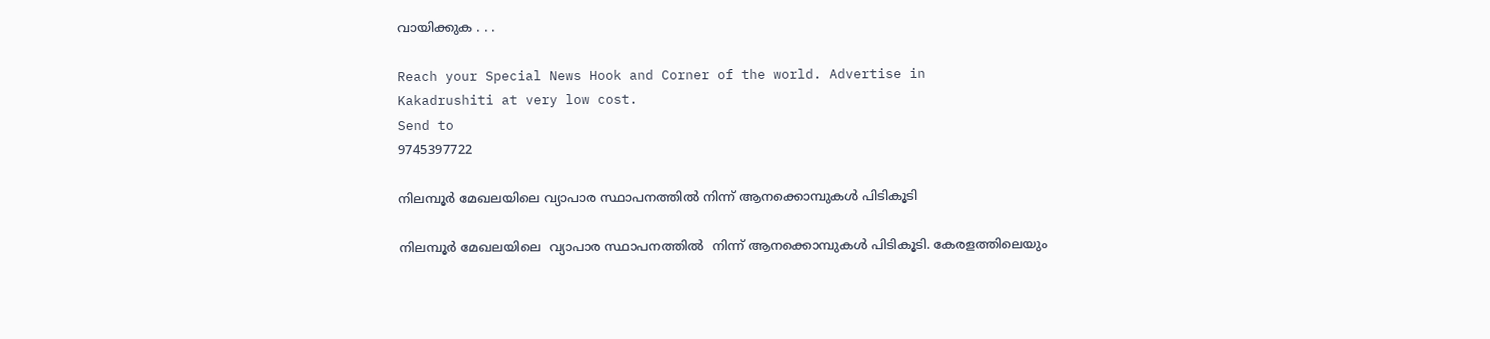വായിക്കുക . . .

Reach your Special News Hook and Corner of the world. Advertise in
Kakadrushiti at very low cost.
Send to
9745397722

നിലമ്പൂര്‍ മേഖലയിലെ വ്യാപാര സ്ഥാപനത്തില്‍ നിന്ന് ആനക്കൊമ്പുകള്‍ പിടികൂടി

നിലമ്പൂർ മേഖലയിലെ  വ്യാപാര സ്ഥാപനത്തില്‍  നിന്ന് ആനക്കൊമ്പുകള്‍ പിടികൂടി. കേരളത്തിലെയും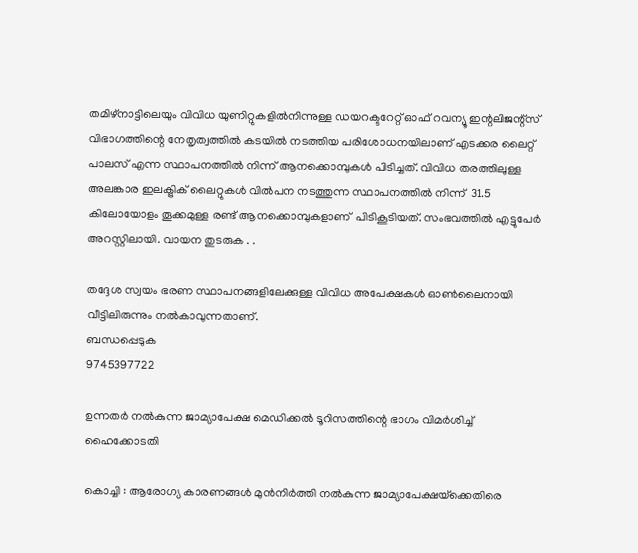തമിഴ്‌നാട്ടിലെയും വിവിധ യുണിറ്റുകളില്‍നിന്നുള്ള ഡയറക്ടറേറ്റ് ഓഫ് റവന്യൂ ഇന്റലിജന്റ്‌സ് വിഭാഗത്തിന്റെ നേതൃത്വത്തില്‍ കടയിൽ നടത്തിയ പരിശോധനയിലാണ് എടക്കര ലൈറ്റ് പാലസ് എന്ന സ്ഥാപനത്തില്‍ നിന്ന് ആനക്കൊമ്പുകള്‍ പിടിച്ചത്. വിവിധ തരത്തിലുള്ള അലങ്കാര ഇലക്ട്രിക് ലൈറ്റുകള്‍ വില്‍പന നടത്തുന്ന സ്ഥാപനത്തില്‍ നിന്ന്  31.5 കിലോയോളം തൂക്കമുള്ള രണ്ട് ആനക്കൊമ്പുകളാണ്  പിടികൂടിയത്. സംഭവത്തില്‍ എട്ടുപേര്‍ അറസ്റ്റിലായി. വായന തുടരുക . .

തദ്ദേശ സ്വയം ഭരണ സ്ഥാപനങ്ങളിലേക്കുള്ള വിവിധ അപേക്ഷകള്‍ ഓണ്‍ലൈനായി വീട്ടിലിരുന്നും നല്‍കാവുന്നതാണ്.
ബന്ധപ്പെടുക
9745397722

ഉന്നതര്‍ നല്‍കുന്ന ജാമ്യാപേക്ഷ മെഡിക്കല്‍ ടൂറിസത്തിന്റെ ഭാഗം വിമര്‍ശിച്ച് ഹൈക്കോടതി

കൊച്ചി : ആരോഗ്യ കാരണങ്ങള്‍ മുന്‍നിര്‍ത്തി നല്‍കുന്ന ജാമ്യാപേക്ഷയ്‌ക്കെതിരെ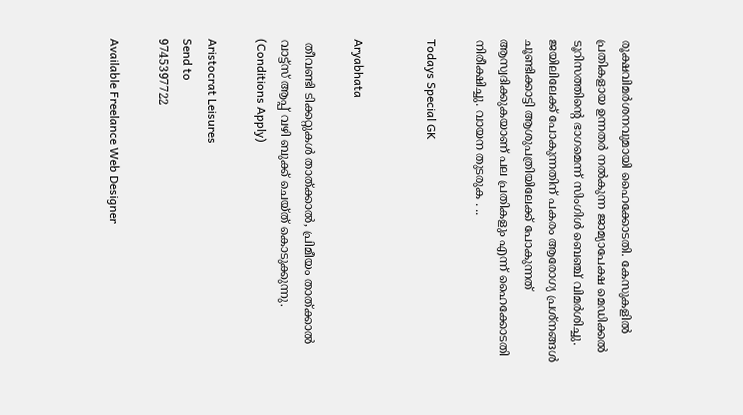രൂക്ഷവിമര്‍ശനവുമായി ഹൈക്കോടതി. കേസുകളില്‍ പ്രതികളായ ഉന്നതര്‍ നല്‍കുന്ന ജാമ്യാപേക്ഷ മെഡിക്കല്‍ ടൂറിസത്തിന്റെ ഭാഗമെന്ന് സിംഗിള്‍ ബെഞ്ച് വിമര്‍ശിച്ചു. ജയിലിലേക്ക് പോകുന്നതിന് പകരം ആരോഗ്യ പ്രശ്‌നങ്ങള്‍ ചൂണ്ടിക്കാട്ടി ആശുപത്രിയിലേക്ക് പോകുന്നത് ആസ്വദിക്കുകയാണ് പല പ്രതികളും എന്ന് ഹൈക്കോടതി നിരീക്ഷിച്ചു. വായന തുടരുക . ..

Todays Special GK


Aryabhata

 തീവണ്ടി ടിക്കറ്റുകള്‍ താത്ക്കാല്‍, പ്രിമീയം താത്ക്കാല്‍ വാട്ട്സ് ആപ്പ് വഴി ബുക്ക് ചെയ്ത് കൊടുക്കുന്നു. (Conditions Apply)

Aristocrat Leisures
Send to
9745397722

Available Freelance Web Designer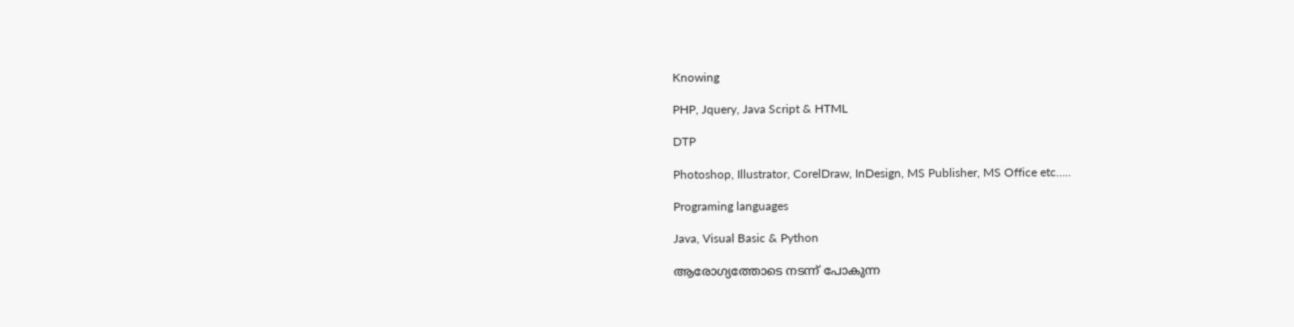Knowing

PHP, Jquery, Java Script & HTML

DTP

Photoshop, Illustrator, CorelDraw, InDesign, MS Publisher, MS Office etc…..

Programing languages

Java, Visual Basic & Python

ആരോഗ്യത്തോടെ നടന്ന് പോകുന്ന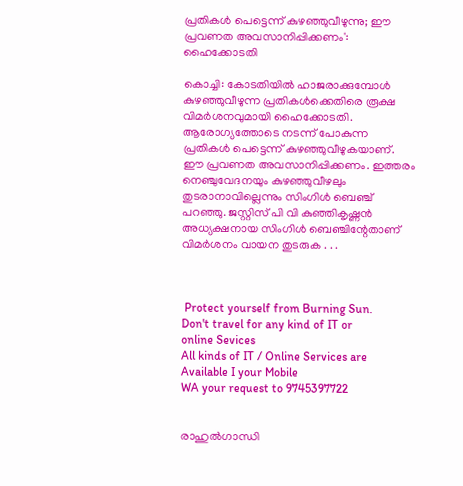പ്രതികള്‍ പെട്ടെന്ന് കുഴഞ്ഞുവീഴുന്നു; ഈ പ്രവണത അവസാനിപ്പിക്കണം': ഹൈക്കോടതി

കൊച്ചി: കോടതിയില്‍ ഹാജരാക്കുമ്പോള്‍ കുഴഞ്ഞുവീഴുന്ന പ്രതികള്‍ക്കെതിരെ രൂക്ഷ വിമര്‍ശനവുമായി ഹൈക്കോടതി. ആരോഗ്യത്തോടെ നടന്ന് പോകുന്ന പ്രതികള്‍ പെട്ടെന്ന് കുഴഞ്ഞുവീഴുകയാണ്. ഈ പ്രവണത അവസാനിപ്പിക്കണം. ഇത്തരം നെഞ്ചുവേദനയും കുഴഞ്ഞുവീഴലും തുടരാനാവില്ലെന്നും സിംഗിള്‍ ബെഞ്ച് പറഞ്ഞു. ജസ്റ്റിസ് പി വി കുഞ്ഞികൃഷ്ണന്‍ അധ്യക്ഷനായ സിംഗിള്‍ ബെഞ്ചിന്റേതാണ് വിമര്‍ശനം വായന തുടരുക . . .



 Protect yourself from Burning Sun.
Don't travel for any kind of IT or
online Sevices
All kinds of IT / Online Services are Available I your Mobile
WA your request to 9745397722


രാഹുല്‍ഗാന്ധി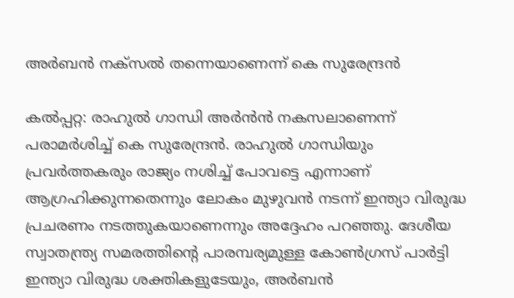അര്‍ബന്‍ നക്സല്‍ തന്നെയാണെന്ന് കെ സുരേന്ദ്രന്‍

കല്‍പ്പറ്റ: രാഹുല്‍ ഗാന്ധി അര്‍ന്‍ൻ നകസലാണെന്ന് പരാമര്‍ശിച്ച് കെ സുരേന്ദ്രന്‍. രാഹുല്‍ ഗാന്ധിയും പ്രവർത്തകരും രാജ്യം നശിച്ച് പോവട്ടെ എന്നാണ് ആഗ്രഹിക്കുന്നതെന്നും ലോകം മുഴുവന്‍ നടന്ന് ഇന്ത്യാ വിരുദ്ധ പ്രചരണം നടത്തുകയാണെന്നും അദ്ദേഹം പറഞ്ഞു. ദേശീയ സ്വാതന്ത്ര്യ സമരത്തിന്റെ പാരമ്പര്യമുള്ള കോണ്‍ഗ്രസ് പാര്‍ട്ടി ഇന്ത്യാ വിരുദ്ധ ശക്തികളുടേയും, അര്‍ബന്‍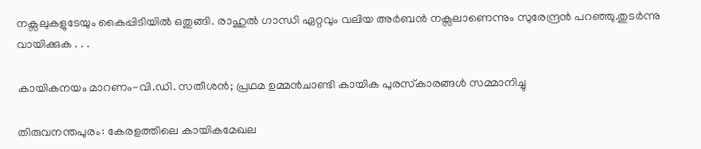നക്സലുകളുടേയും കൈപ്പിടിയില്‍ ഒതുങ്ങി. രാഹുൽ ഗാന്ധി ഏറ്റവും വലിയ അര്‍ബന്‍ നക്സലാണെന്നും സുരേന്ദ്രന്‍ പറഞ്ഞു.തുടര്‍ന്നു വായിക്കുക . . .

കായികനയം മാറണം-വി.ഡി. സതീശന്‍; പ്രഥമ ഉമ്മന്‍ചാണ്ടി കായിക പുരസ്‌കാരങ്ങള്‍ സമ്മാനിച്ചു

തിരുവനന്തപുരം: കേരളത്തിലെ കായികമേഖല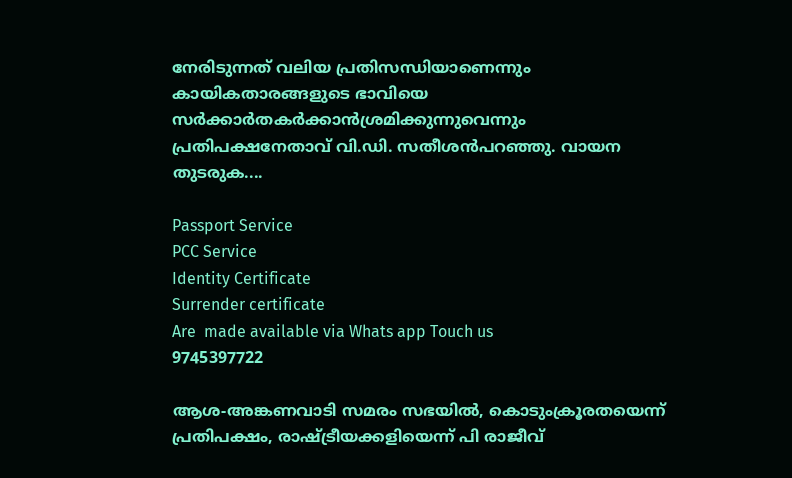നേരിടുന്നത് വലിയ പ്രതിസന്ധിയാണെന്നും കായികതാരങ്ങളുടെ ഭാവിയെ സര്‍ക്കാര്‍തകര്‍ക്കാന്‍ശ്രമിക്കുന്നുവെന്നും പ്രതിപക്ഷനേതാവ് വി.ഡി. സതീശന്‍പറഞ്ഞു. വായന തുടരുക....

Passport Service
PCC Service
Identity Certificate
Surrender certificate
Are  made available via Whats app Touch us
9745397722

ആശ-അങ്കണവാടി സമരം സഭയില്‍, കൊടുംക്രൂരതയെന്ന് പ്രതിപക്ഷം, രാഷ്ട്രീയക്കളിയെന്ന് പി രാജീവ്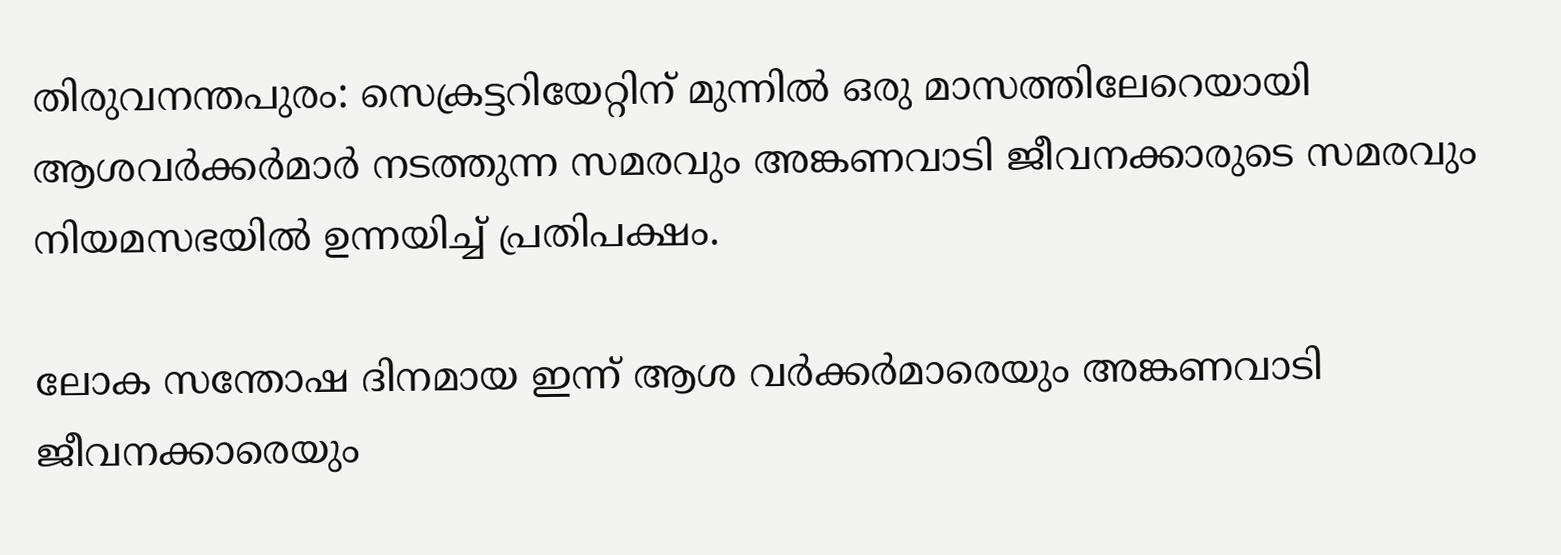തിരുവനന്തപുരം: സെക്രട്ടറിയേറ്റിന് മുന്നില്‍ ഒരു മാസത്തിലേറെയായി ആശവര്‍ക്കര്‍മാര്‍ നടത്തുന്ന സമരവും അങ്കണവാടി ജീവനക്കാരുടെ സമരവും നിയമസഭയില്‍ ഉന്നയിച്ച് പ്രതിപക്ഷം.

ലോക സന്തോഷ ദിനമായ ഇന്ന് ആശ വര്‍ക്കര്‍മാരെയും അങ്കണവാടി ജീവനക്കാരെയും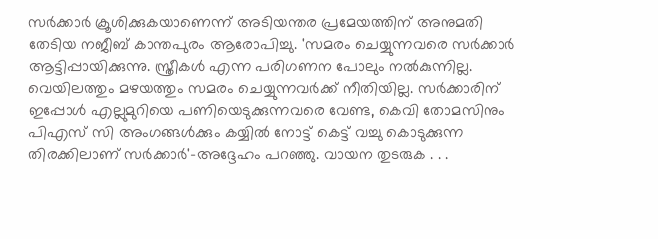സര്‍ക്കാര്‍ ക്രൂശിക്കുകയാണെന്ന് അടിയന്തര പ്രമേയത്തിന് അനുമതി തേടിയ നജീബ് കാന്തപുരം ആരോപിച്ചു. 'സമരം ചെയ്യുന്നവരെ സര്‍ക്കാര്‍ ആട്ടിപ്പായിക്കുന്നു. സ്ത്രീകള്‍ എന്ന പരിഗണന പോലും നല്‍കുന്നില്ല. വെയിലത്തും മഴയത്തും സമരം ചെയ്യുന്നവര്‍ക്ക് നീതിയില്ല. സര്‍ക്കാരിന് ഇപ്പോള്‍ എല്ലുമുറിയെ പണിയെടുക്കുന്നവരെ വേണ്ട, കെവി തോമസിനും പിഎസ് സി അംഗങ്ങള്‍ക്കും കയ്യില്‍ നോട്ട് കെട്ട് വച്ചു കൊടുക്കുന്ന തിരക്കിലാണ് സര്‍ക്കാര്‍'-അദ്ദേഹം പറഞ്ഞു. വായന തുടരുക . . .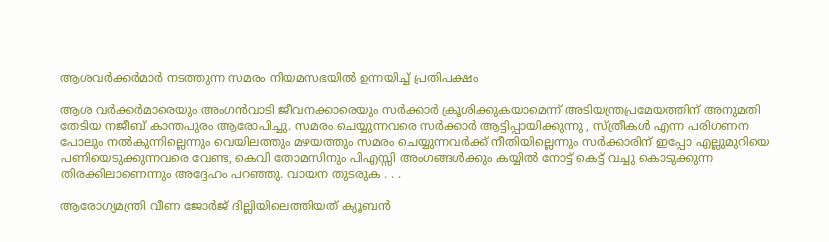ആശവര്‍ക്കര്‍മാര്‍ നടത്തുന്ന സമരം നിയമസഭയില്‍ ഉന്നയിച്ച് പ്രതിപക്ഷം

ആശ വര്‍ക്കര്‍മാരെയും അംഗന്‍വാടി ജീവനക്കാരെയും സർക്കാർ ക്രൂശിക്കുകയാമെന്ന് അടിയന്ത്രപ്രമേയത്തിന് അനുമതി തേടിയ നജീബ് കാന്തപുരം ആരോപിച്ചു. സമരം ചെയ്യുന്നവരെ സര്‍ക്കാര്‍ ആട്ടിപ്പായിക്കുന്നു , സ്ത്രീകള്‍ എന്ന പരിഗണന പോലും നല്‍കുന്നില്ലെന്നും വെയിലത്തും മഴയത്തും സമരം ചെയ്യുന്നവർക്ക് നീതിയില്ലെന്നും സര്‍ക്കാരിന് ഇപ്പോ എല്ലുമുറിയെ പണിയെടുക്കുന്നവരെ വേണ്ട, കെവി തോമസിനും പിഎസ്സി അംഗങ്ങള്‍ക്കും കയ്യില്‍ നോട്ട് കെട്ട് വച്ചു കൊടുക്കുന്ന തിരക്കിലാണെന്നും അദ്ദേഹം പറഞ്ഞു. വായന തുടരുക . . .

ആരോഗ്യമന്ത്രി വീണ ജോര്‍ജ് ദില്ലിയിലെത്തിയത് ക്യൂബന്‍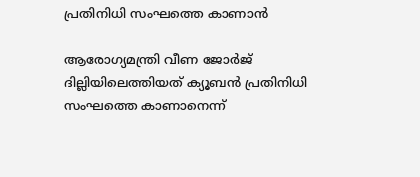പ്രതിനിധി സംഘത്തെ കാണാന്‍

ആരോഗ്യമന്ത്രി വീണ ജോര്‍ജ് ദില്ലിയിലെത്തിയത് ക്യൂബന്‍ പ്രതിനിധി സംഘത്തെ കാണാനെന്ന്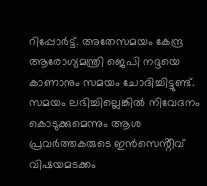റിപ്പോര്‍ട്ട്. അതേസമയം കേന്ദ്ര ആരോഗ്യമന്ത്രി ജെപി നദ്ദയെ കാണാനും സമയം ചോദിച്ചിട്ടുണ്ട്. സമയം ലഭിച്ചില്ലെങ്കില്‍ നിവേദനം കൊടുക്കുമെന്നും ആശ പ്രവർത്തകരുടെ ഇൻസെൻ്റീവ് വിഷയമടക്കം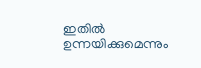ഇതില്‍ ഉന്നയിക്കുമെന്നും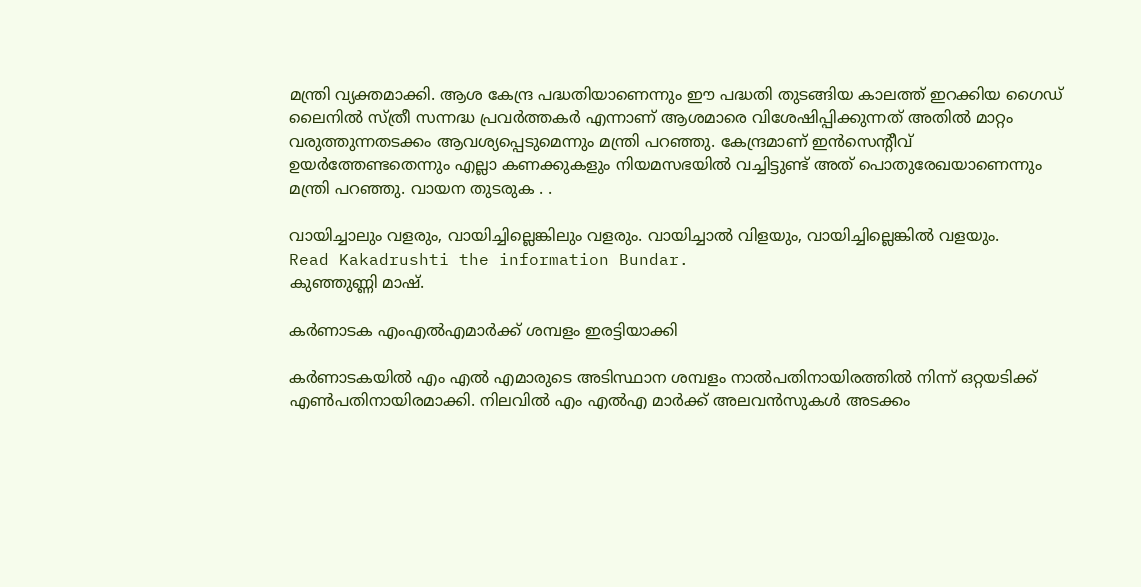മന്ത്രി വ്യക്തമാക്കി. ആശ കേന്ദ്ര പദ്ധതിയാണെന്നും ഈ പദ്ധതി തുടങ്ങിയ കാലത്ത് ഇറക്കിയ ഗൈഡ് ലൈനില്‍ സ്ത്രീ സന്നദ്ധ പ്രവർത്തകർ എന്നാണ് ആശമാരെ വിശേഷിപ്പിക്കുന്നത് അതില്‍ മാറ്റം വരുത്തുന്നതടക്കം ആവശ്യപ്പെടുമെന്നും മന്ത്രി പറഞ്ഞു. കേന്ദ്രമാണ് ഇന്‍സെന്റീവ് ഉയർത്തേണ്ടതെന്നും എല്ലാ കണക്കുകളും നിയമസഭയിൽ വച്ചിട്ടുണ്ട് അത് പൊതുരേഖയാണെന്നും മന്ത്രി പറഞ്ഞു. വായന തുടരുക . .

വായിച്ചാലും വളരും, വായിച്ചില്ലെങ്കിലും വളരും. വായിച്ചാല്‍ വിളയും, വായിച്ചില്ലെങ്കില്‍ വളയും.
Read Kakadrushti the information Bundar.
കുഞ്ഞുണ്ണി മാഷ്.

കര്‍ണാടക എംഎല്‍എമാര്‍ക്ക് ശമ്പളം ഇരട്ടിയാക്കി

കര്‍ണാടകയില്‍ എം എല്‍ എമാരുടെ അടിസ്ഥാന ശമ്പളം നാല്‍പതിനായിരത്തില്‍ നിന്ന് ഒറ്റയടിക്ക് എണ്‍പതിനായിരമാക്കി. നിലവില്‍ എം എല്‍എ മാര്‍ക്ക് അലവൻസുകൾ അടക്കം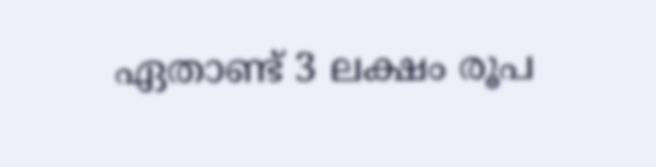ഏതാണ്ട് 3 ലക്ഷം രൂപ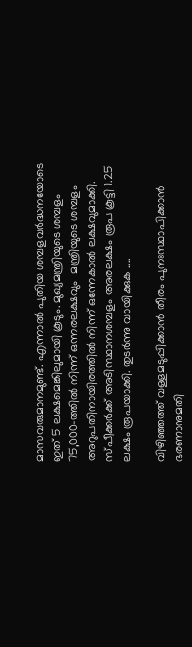മാസവരുമാനമുണ്ട്. എന്നാല്‍ പുതിയ ശമ്പളവർദ്ധനയോടെ ഇത് 5 ലക്ഷമെങ്കിലുമായി കൂടും. മുഖ്യമന്ത്രിയുടെ ശമ്പളം 75,000-ത്തില്‍ നിന്ന് ഒന്നരലക്ഷവും  മന്ത്രിയുടെ ശമ്പളം അറുപതിനായിരത്തില്‍ നിന്ന് ഒന്നേകാല്‍ ലക്ഷവുമാക്കി. സ്പീക്കര്‍ക്ക് അടിസ്ഥാനശമ്പളം അരലക്ഷം രൂപ കൂട്ടി 1.25 ലക്ഷം രൂപയാക്കി. തുടര്‍ന്നു വായിക്കുക ....

വിഴിഞ്ഞത്ത് വള്ളമടുപ്പിക്കാന്‍ തീരം പുനഃസ്ഥാപിക്കാന്‍ ഭരണാനുമതി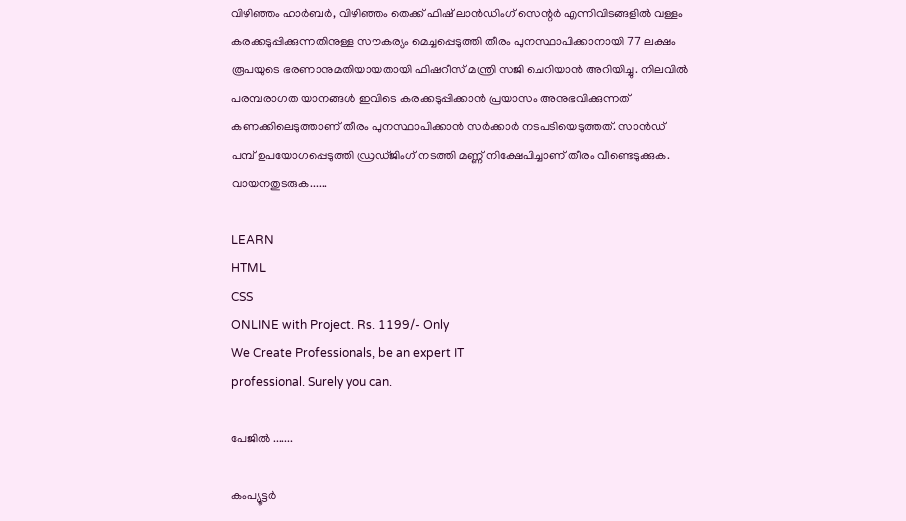വിഴിഞ്ഞം ഹാര്‍ബര്‍, വിഴിഞ്ഞം തെക്ക് ഫിഷ്‌ ലാന്‍ഡിംഗ് സെന്റര്‍ എന്നിവിടങ്ങളില്‍ വള്ളം കരക്കടുപ്പിക്കുന്നതിനുള്ള സൗകര്യം മെച്ചപ്പെടുത്തി തീരം പുനസ്ഥാപിക്കാനായി 77 ലക്ഷം രൂപയുടെ ഭരണാനുമതിയായതായി ഫിഷറീസ് മന്ത്രി സജി ചെറിയാന്‍ അറിയിച്ചു. നിലവില്‍ പരമ്പരാഗത യാനങ്ങള്‍ ഇവിടെ കരക്കടുപ്പിക്കാന്‍ പ്രയാസം അനുഭവിക്കുന്നത് കണക്കിലെടുത്താണ് തീരം പുനസ്ഥാപിക്കാന്‍ സർക്കാർ നടപടിയെടുത്തത്. സാന്‍ഡ്‌ പമ്പ് ഉപയോഗപ്പെടുത്തി ഡ്രഡ്‌ജിംഗ് നടത്തി മണ്ണ് നിക്ഷേപിച്ചാണ് തീരം വീണ്ടെടുക്കുക. വായനതുടരുക......

LEARN
HTML
CSS
ONLINE with Project. Rs. 1199/- Only
We Create Professionals, be an expert IT
professional. Surely you can.

പേജില്‍ .......

കംപ്യൂട്ടര്‍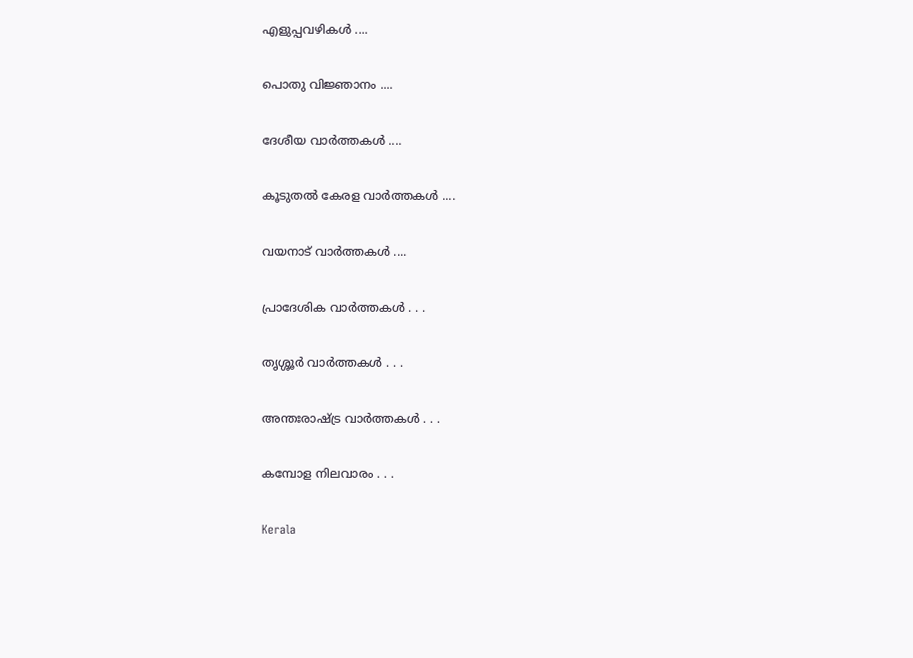എളുപ്പവഴികള്‍ ....

പൊതു വിജ്ഞാനം ....

ദേശീയ വാര്‍ത്തകള്‍ ....

കൂടുതല്‍ കേരള വാര്‍ത്തകള്‍ ....

വയനാട് വാര്‍ത്തകള്‍ ....

പ്രാദേശിക വാര്‍ത്തകള്‍ . . .

തൃശ്ശൂര്‍ വാര്‍ത്തകള്‍ . . .

അന്തഃരാഷ്ട്ര വാര്‍ത്തകള്‍ . . .

കമ്പോള നിലവാരം . . .

Kerala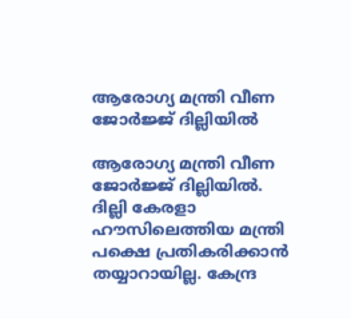ആരോഗ്യ മന്ത്രി വീണ ജോർജ്ജ് ദില്ലിയില്‍

ആരോഗ്യ മന്ത്രി വീണ ജോര്‍ജ്ജ് ദില്ലിയില്‍. ദില്ലി കേരളാ ഹൗസിലെത്തിയ മന്ത്രി പക്ഷെ പ്രതികരിക്കാന്‍ തയ്യാറായില്ല. കേന്ദ്ര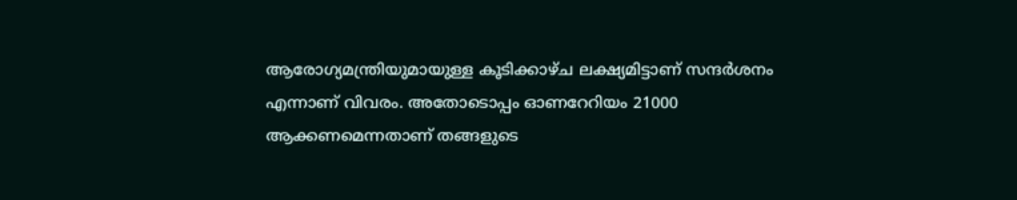ആരോഗ്യമന്ത്രിയുമായുള്ള കൂടിക്കാഴ്ച ലക്ഷ്യമിട്ടാണ് സന്ദ‍ർശനം എന്നാണ് വിവരം. അതോടൊപ്പം ഓണറേറിയം 21000 ആക്കണമെന്നതാണ് തങ്ങളുടെ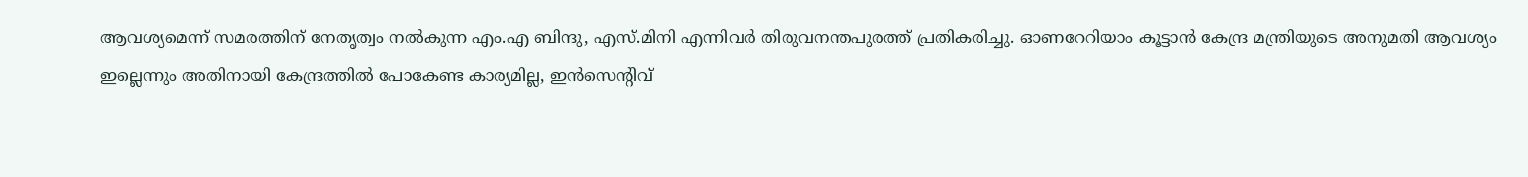ആവശ്യമെന്ന് സമരത്തിന് നേതൃത്വം നല്‍കുന്ന എം.എ ബിന്ദു, എസ്.മിനി എന്നിവര്‍ തിരുവനന്തപുരത്ത് പ്രതികരിച്ചു. ഓണറേറിയാം കൂട്ടാന്‍ കേന്ദ്ര മന്ത്രിയുടെ അനുമതി ആവശ്യം ഇല്ലെന്നും അതിനായി കേന്ദ്രത്തില്‍ പോകേണ്ട കാര്യമില്ല, ഇൻസെന്റിവ്‌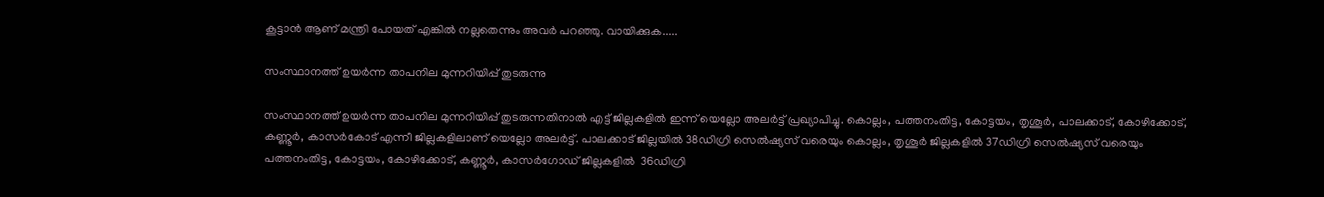കൂട്ടാന്‍ ആണ് മന്ത്രി പോയത് എങ്കില്‍ നല്ലതെന്നും അവര്‍ പറഞ്ഞു. വായിക്കുക.....

സംസ്ഥാനത്ത് ഉയർന്ന താപനില മുന്നറിയിപ്പ് തുടരുന്നു

സംസ്ഥാനത്ത് ഉയര്‍ന്ന താപനില മുന്നറിയിപ്പ് തുടരുന്നതിനാല്‍ എട്ട് ജില്ലകളിൽ ഇന്ന് യെല്ലോ അലര്‍ട്ട് പ്രഖ്യാപിച്ചു. കൊല്ലം, പത്തനംതിട്ട, കോട്ടയം, തൃശൂര്‍, പാലക്കാട്, കോഴിക്കോട്, കണ്ണൂർ, കാസര്‍കോട് എന്നീ ജില്ലകളിലാണ് യെല്ലോ അലര്‍ട്ട്. പാലക്കാട് ജില്ലയില്‍ 38ഡിഗ്രി സെല്‍ഷ്യസ് വരെയും കൊല്ലം, തൃശൂര്‍ ജില്ലകളില്‍ 37ഡിഗ്രി സെല്‍ഷ്യസ് വരെയും പത്തനംതിട്ട, കോട്ടയം, കോഴിക്കോട്, കണ്ണൂര്‍, കാസര്‍ഗോഡ് ജില്ലകളിൽ  36ഡിഗ്രി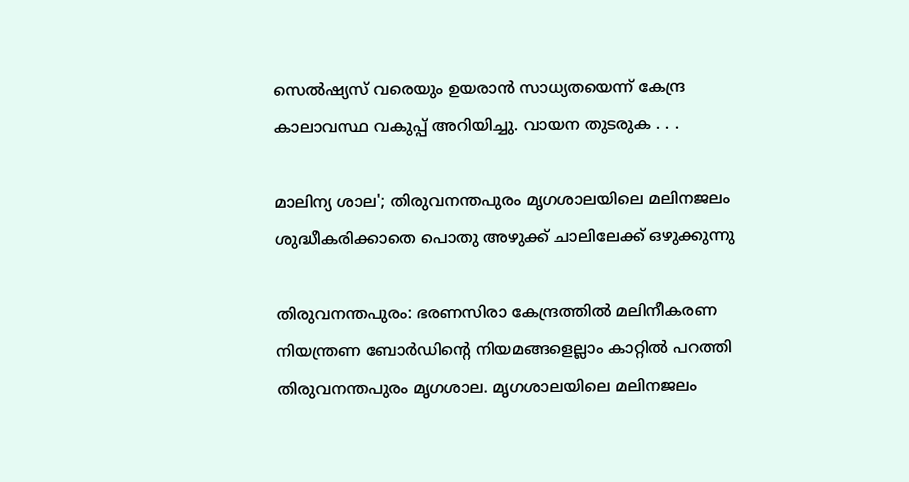സെല്‍ഷ്യസ് വരെയും ഉയരാന്‍ സാധ്യതയെന്ന് കേന്ദ്ര കാലാവസ്ഥ വകുപ്പ് അറിയിച്ചു. വായന തുടരുക . . .

മാലിന്യ ശാല'; തിരുവനന്തപുരം മൃഗശാലയിലെ മലിനജലം ശുദ്ധീകരിക്കാതെ പൊതു അഴുക്ക് ചാലിലേക്ക് ഒഴുക്കുന്നു

തിരുവനന്തപുരം: ഭരണസിരാ കേന്ദ്രത്തിൽ മലിനീകരണ നിയന്ത്രണ ബോർഡിന്റെ നിയമങ്ങളെല്ലാം കാറ്റിൽ പറത്തി തിരുവനന്തപുരം മൃഗശാല. മൃഗശാലയിലെ മലിനജലം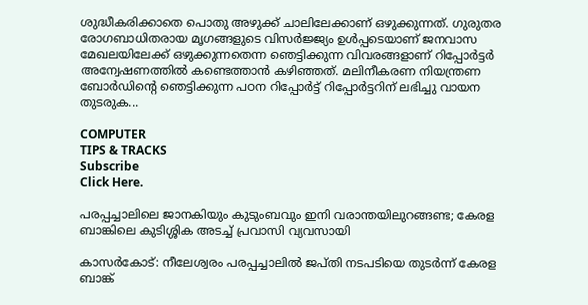ശുദ്ധീകരിക്കാതെ പൊതു അഴുക്ക് ചാലിലേക്കാണ് ഒഴുക്കുന്നത്. ഗുരുതര രോഗബാധിതരായ മൃഗങ്ങളുടെ വിസര്‍ജ്ജ്യം ഉൾപ്പടെയാണ് ജനവാസ മേഖലയിലേക്ക് ഒഴുക്കുന്നതെന്ന ഞെട്ടിക്കുന്ന വിവരങ്ങളാണ് റിപ്പോര്‍ട്ടര്‍ അന്വേഷണത്തില്‍ കണ്ടെത്താന്‍ കഴിഞ്ഞത്. മലിനീകരണ നിയന്ത്രണ ബോർഡിന്റെ ഞെട്ടിക്കുന്ന പഠന റിപ്പോർട്ട് റിപ്പോര്‍ട്ടറിന് ലഭിച്ചു വായന തുടരുക...

COMPUTER
TIPS & TRACKS
Subscribe
Click Here.

പരപ്പച്ചാലിലെ ജാനകിയും കുടുംബവും ഇനി വരാന്തയിലുറങ്ങണ്ട; കേരള ബാങ്കിലെ കുടിശ്ശിക അടച്ച് പ്രവാസി വ്യവസായി

കാസര്‍കോട്: നീലേശ്വരം പരപ്പച്ചാലിൽ ജപ്തി നടപടിയെ തുടര്‍ന്ന് കേരള ബാങ്ക്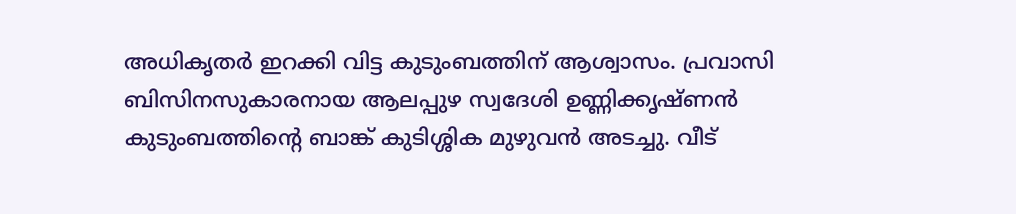അധികൃതർ ഇറക്കി വിട്ട കുടുംബത്തിന് ആശ്വാസം. പ്രവാസി ബിസിനസുകാരനായ ആലപ്പുഴ സ്വദേശി ഉണ്ണിക്കൃഷ്ണന്‍ കുടുംബത്തിന്റെ ബാങ്ക് കുടിശ്ശിക മുഴുവന്‍ അടച്ചു. വീട്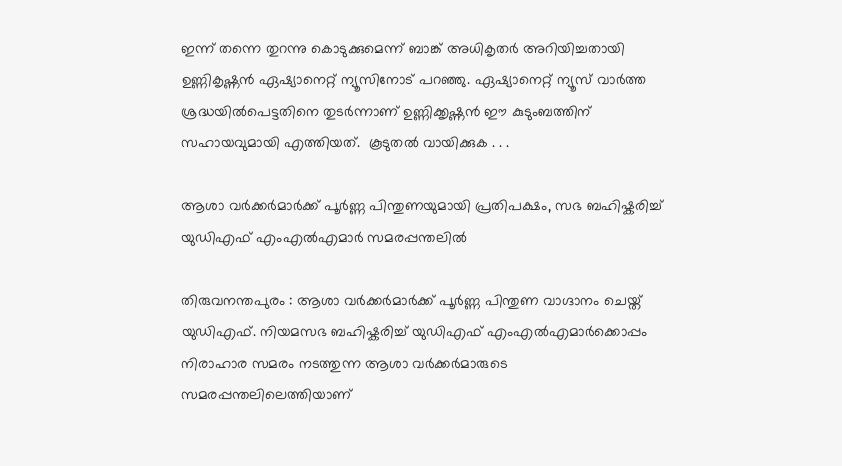ഇന്ന് തന്നെ തുറന്നു കൊടുക്കുമെന്ന് ബാങ്ക് അധികൃതര്‍ അറിയിച്ചതായി ഉണ്ണികൃഷ്ണ‍ന്‍ ഏഷ്യാനെറ്റ് ന്യൂസിനോട് പറഞ്ഞു. ഏഷ്യാനെറ്റ് ന്യൂസ് വാർത്ത ശ്രദ്ധയിൽപെട്ടതിനെ തുടർന്നാണ് ഉണ്ണിക്കൃഷ്ണൻ ഈ കുടുംബത്തിന് സഹായവുമായി എത്തിയത്.  കൂടുതല്‍ വായിക്കുക . . .

ആശാ വർക്കര്‍മാര്‍ക്ക് പൂര്‍ണ്ണ പിന്തുണയുമായി പ്രതിപക്ഷം, സഭ ബഹിഷ്കരിച്ച് യുഡിഎഫ് എംഎല്‍എമാര്‍ സമരപ്പന്തലില്‍

തിരുവനന്തപുരം : ആശാ വര്‍ക്കര്‍മാര്‍ക്ക് പൂർണ്ണ പിന്തുണ വാഗ്ദാനം ചെയ്ത് യുഡിഎഫ്. നിയമസഭ ബഹിഷ്കരിച്ച് യുഡിഎഫ് എംഎല്‍എമാര്‍ക്കൊപ്പം നിരാഹാര സമരം നടത്തുന്ന ആശാ വര്‍ക്കര്‍മാരുടെ സമരപ്പന്തലിലെത്തിയാണ്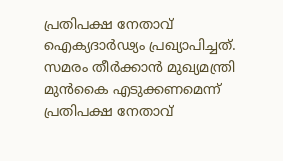പ്രതിപക്ഷ നേതാവ്  ഐക്യദാര്‍ഢ്യം പ്രഖ്യാപിച്ചത്. സമരം തീര്‍ക്കാന്‍ മുഖ്യമന്ത്രി മുന്‍കൈ എടുക്കണമെന്ന് പ്രതിപക്ഷ നേതാവ്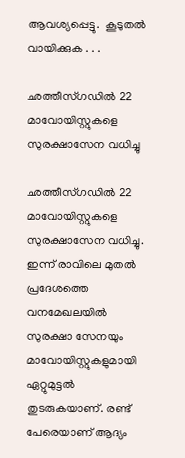ആവശ്യപ്പെട്ടു.  കൂടുതല്‍ വായിക്കുക . . .

ഛത്തീസ്‌ഗഡില്‍ 22 മാവോയിസ്റ്റുകളെ സുരക്ഷാസേന വധിച്ചു

ഛത്തീസ്‌ഗഡില്‍ 22 മാവോയിസ്റ്റുകളെ സുരക്ഷാസേന വധിച്ചു. ഇന്ന് രാവിലെ മുതല്‍ പ്രദേശത്തെ വനമേഖലയില്‍ സുരക്ഷാ സേനയും മാവോയിസ്റ്റുകളുമായി ഏറ്റുമുട്ടൽ തുടരുകയാണ്. രണ്ട് പേരെയാണ് ആദ്യം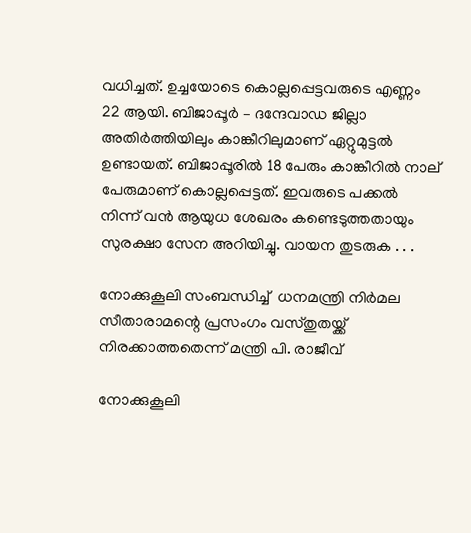വധിച്ചത്. ഉച്ചയോടെ കൊല്ലപ്പെട്ടവരുടെ എണ്ണം 22 ആയി. ബിജാപ്പൂര്‍ – ദന്ദേവാഡ ജില്ലാ അതിര്‍ത്തിയിലും കാങ്കീറിലുമാണ് ഏറ്റുമുട്ടല്‍ ഉണ്ടായത്. ബിജാപ്പൂരില്‍ 18 പേരും കാങ്കീറിൽ നാല് പേരുമാണ് കൊല്ലപ്പെട്ടത്. ഇവരുടെ പക്കല്‍ നിന്ന് വന്‍ ആയുധ ശേഖരം കണ്ടെടുത്തതായും സുരക്ഷാ സേന അറിയിച്ചു. വായന തുടരുക . . .

നോക്കുകൂലി സംബന്ധിച്ച്  ധനമന്ത്രി നിർമല സീതാരാമന്റെ പ്രസംഗം വസ്തുതയ്ക്ക് നിരക്കാത്തതെന്ന് മന്ത്രി പി. രാജീവ്

നോക്കുകൂലി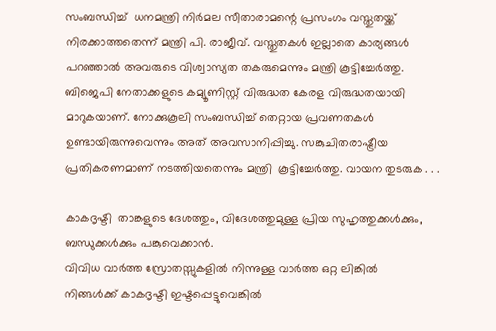സംബന്ധിച്ച്  ധനമന്ത്രി നിർമല സീതാരാമന്റെ പ്രസംഗം വസ്തുതയ്ക്ക് നിരക്കാത്തതെന്ന് മന്ത്രി പി. രാജീവ്. വസ്തുതകൾ ഇല്ലാതെ കാര്യങ്ങൾ പറഞ്ഞാൽ അവരുടെ വിശ്വാസ്യത തകരുമെന്നും മന്ത്രി കൂട്ടിച്ചേർത്തു. ബിജെപി നേതാക്കളുടെ കമ്യൂണിസ്റ്റ് വിരുദ്ധത കേരള വിരുദ്ധതയായി മാറുകയാണ്. നോക്കുകൂലി സംബന്ധിച്ച് തെറ്റായ പ്രവണതകൾ ഉണ്ടായിരുന്നുവെന്നും അത് അവസാനിപ്പിച്ചു. സങ്കുചിതരാഷ്ട്രീയ പ്രതികരണമാണ് നടത്തിയതെന്നും മന്ത്രി  കൂട്ടിച്ചേർത്തു. വായന തുടരുക . . .

കാകദൃഷ്ടി  താങ്കളുടെ ദേശത്തും, വിദേശത്തുമുള്ള പ്രിയ സുഹൃത്തുക്കള്‍ക്കും, ബന്ധുക്കള്‍ക്കും പങ്കുവെക്കാന്‍.
വിവിധ വാര്‍ത്ത സ്രോതസ്സുകളില്‍ നിന്നുള്ള വാര്‍ത്ത ഒറ്റ ലിങ്കില്‍
നിങ്ങള്‍ക്ക് കാകദൃഷ്ടി ഇഷ്ടപ്പെട്ടുവെങ്കില്‍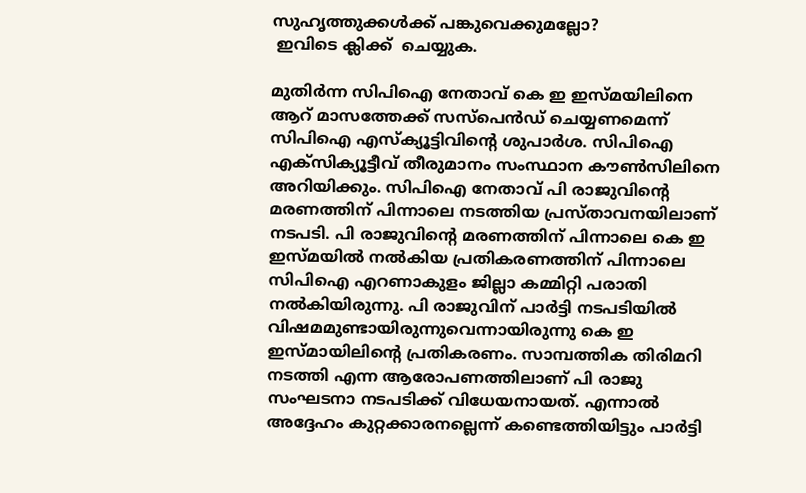സുഹൃത്തുക്കള്‍ക്ക് പങ്കുവെക്കുമല്ലോ?
 ഇവിടെ ക്ലിക്ക്  ചെയ്യുക.

മുതിര്‍ന്ന സിപിഐ നേതാവ് കെ ഇ ഇസ്‍മയിലിനെ ആറ് മാസത്തേക്ക് സസ്പെന്‍ഡ് ചെയ്യണമെന്ന് സിപിഐ എസ്ക്യൂട്ടിവിന്‍റെ ശുപാര്‍ശ. സിപിഐ എക്സിക്യൂട്ടീവ് തീരുമാനം സംസ്ഥാന കൗണ്‍സിലിനെ അറിയിക്കും. സിപിഐ നേതാവ് പി രാജുവിന്‍റെ മരണത്തിന് പിന്നാലെ നടത്തിയ പ്രസ്താവനയിലാണ് നടപടി. പി രാജുവിന്റെ മരണത്തിന് പിന്നാലെ കെ ഇ ഇസ്മയില്‍ നല്‍കിയ പ്രതികരണത്തിന് പിന്നാലെ സിപിഐ എറണാകുളം ജില്ലാ കമ്മിറ്റി പരാതി നല്‍കിയിരുന്നു. പി രാജുവിന് പാർട്ടി നടപടിയില്‍ വിഷമമുണ്ടായിരുന്നുവെന്നായിരുന്നു കെ ഇ ഇസ്മായിലിന്റെ പ്രതികരണം. സാമ്പത്തിക തിരിമറി നടത്തി എന്ന ആരോപണത്തിലാണ് പി രാജു സംഘടനാ നടപടിക്ക് വിധേയനായത്. എന്നാല്‍ അദ്ദേഹം കുറ്റക്കാരനല്ലെന്ന് കണ്ടെത്തിയിട്ടും പാര്‍ട്ടി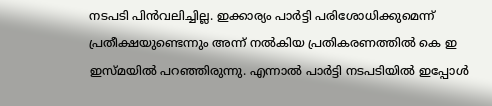നടപടി പിന്‍വലിച്ചില്ല. ഇക്കാര്യം പാര്‍ട്ടി പരിശോധിക്കുമെന്ന് പ്രതീക്ഷയുണ്ടെന്നും അന്ന് നല്‍കിയ പ്രതികരണത്തില്‍ കെ ഇ ഇസ്മയില്‍ പറഞ്ഞിരുന്നു. എന്നാല്‍ പാര്‍ട്ടി നടപടിയില്‍ ഇപ്പോള്‍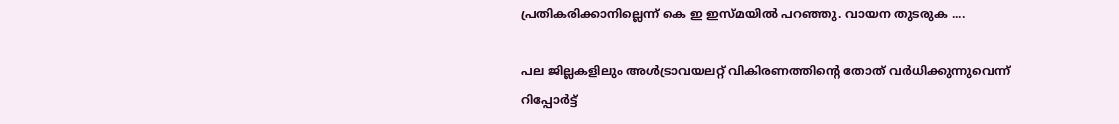പ്രതികരിക്കാനില്ലെന്ന് കെ ഇ ഇസ്‍മയില്‍ പറഞ്ഞു. വായന തുടരുക ....

പല ജില്ലകളിലും അൾട്രാവയലറ്റ് വികിരണത്തിന്റെ തോത് വര്‍ധിക്കുന്നുവെന്ന് റിപ്പോര്‍ട്ട്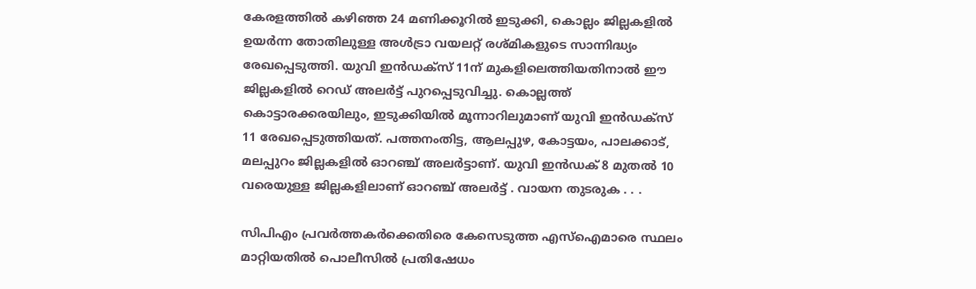കേരളത്തില്‍ കഴിഞ്ഞ 24 മണിക്കൂറില്‍ ഇടുക്കി, കൊല്ലം ജില്ലകളില്‍ ഉയര്‍ന്ന തോതിലുള്ള അൾട്രാ വയലറ്റ് രശ്മികളുടെ സാന്നിദ്ധ്യം രേഖപ്പെടുത്തി. യുവി ഇൻഡക്സ് 11ന് മുകളിലെത്തിയതിനാല്‍ ഈ ജില്ലകളിൽ റെഡ് അലർട്ട് പുറപ്പെടുവിച്ചു. കൊല്ലത്ത് കൊട്ടാരക്കരയിലും, ഇടുക്കിയില്‍ മൂന്നാറിലുമാണ് യുവി ഇന്‍ഡക്സ് 11 രേഖപ്പെടുത്തിയത്. പത്തനംതിട്ട, ആലപ്പുഴ, കോട്ടയം, പാലക്കാട്, മലപ്പുറം ജില്ലകളിൽ ഓറഞ്ച് അലർട്ടാണ്. യുവി ഇൻഡക് 8 മുതൽ 10 വരെയുള്ള ജില്ലകളിലാണ് ഓറഞ്ച് അലർട്ട് . വായന തുടരുക . . .

സിപിഎം പ്രവർത്തകർക്കെതിരെ കേസെടുത്ത എസ്ഐമാരെ സ്ഥലം മാറ്റിയതിൽ പൊലീസിൽ പ്രതിഷേധം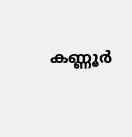കണ്ണൂര്‍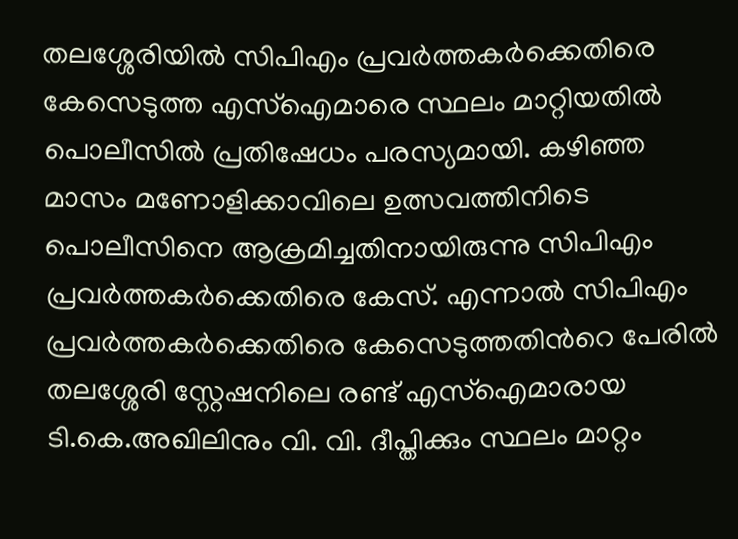തലശ്ശേരിയില്‍ സിപിഎം പ്രവര്‍ത്തകര്‍ക്കെതിരെ കേസെടുത്ത എസ്ഐമാരെ സ്ഥലം മാറ്റിയതില്‍ പൊലീസില്‍ പ്രതിഷേധം പരസ്യമായി. കഴിഞ്ഞ മാസം മണോളിക്കാവിലെ ഉത്സവത്തിനിടെ പൊലീസിനെ ആക്രമിച്ചതിനായിരുന്നു സിപിഎം പ്രവർത്തകര്‍ക്കെതിരെ കേസ്. എന്നാല്‍ സിപിഎം പ്രവർത്തകർക്കെതിരെ കേസെടുത്തതിന്‍റെ പേരില്‍  തലശ്ശേരി സ്റ്റേഷനിലെ രണ്ട് എസ്ഐമാരായ  ടി.കെ.അഖിലിനും വി. വി. ദീപ്തിക്കും സ്ഥലം മാറ്റം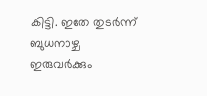കിട്ടി. ഇതേ തുടർന്ന്  ബുധനാഴ്ച ഇരുവര്‍ക്കും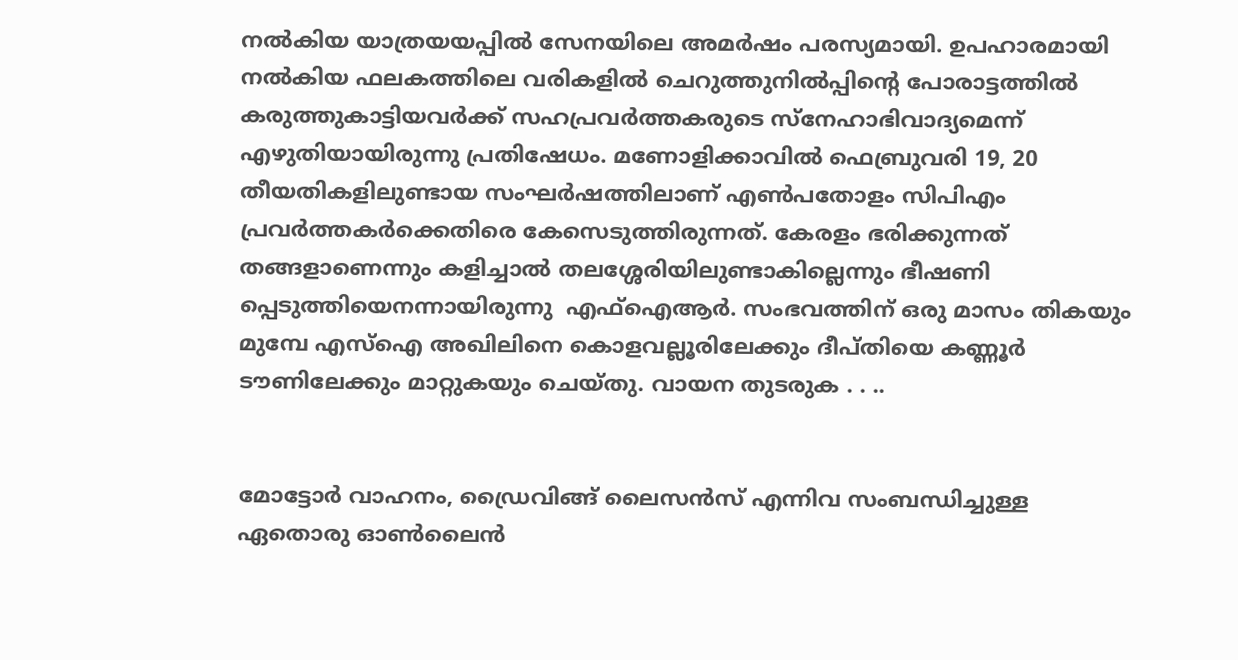നല്‍കിയ യാത്രയയപ്പില്‍ സേനയിലെ അമര്‍ഷം പരസ്യമായി. ഉപഹാരമായി നൽകിയ ഫലകത്തിലെ വരികളില്‍ ചെറുത്തുനില്‍പ്പിന്‍റെ പോരാട്ടത്തില്‍ കരുത്തുകാട്ടിയവര്‍ക്ക് സഹപ്രവര്‍ത്തകരുടെ സ്നേഹാഭിവാദ്യമെന്ന് എഴുതിയായിരുന്നു പ്രതിഷേധം. മണോളിക്കാവില്‍ ഫെബ്രുവരി 19, 20 തീയതികളിലുണ്ടായ സംഘര്‍ഷത്തിലാണ് എണ്‍പതോളം സിപിഎം പ്രവർത്തകർക്കെതിരെ കേസെടുത്തിരുന്നത്. കേരളം ഭരിക്കുന്നത് തങ്ങളാണെന്നും കളിച്ചാല്‍ തലശ്ശേരിയിലുണ്ടാകില്ലെന്നും ഭീഷണി പ്പെടുത്തിയെനന്നായിരുന്നു  എഫ്ഐആര്‍. സംഭവത്തിന് ഒരു മാസം തികയും മുമ്പേ എസ്ഐ അഖിലിനെ കൊളവല്ലൂരിലേക്കും ദീപ്തിയെ കണ്ണൂര്‍ ടൗണിലേക്കും മാറ്റുകയും ചെയ്തു. വായന തുടരുക . . ..


മോട്ടോര്‍ വാഹനം, ഡ്രൈവിങ്ങ് ലൈസന്‍സ് എന്നിവ സംബന്ധിച്ചുള്ള ഏതൊരു ഓണ്‍ലൈന്‍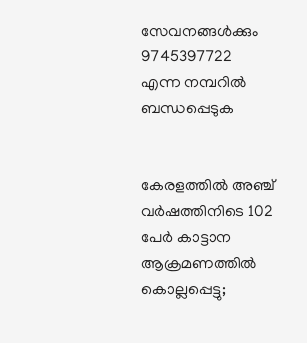സേവനങ്ങള്‍ക്കും 9745397722
എന്ന നമ്പറില്‍ ബന്ധപ്പെടുക


കേരളത്തില്‍ അഞ്ച് വർഷത്തിനിടെ 102 പേര്‍ കാട്ടാന ആക്രമണത്തില്‍ കൊല്ലപ്പെട്ടു;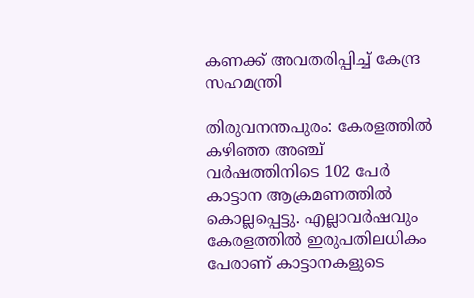കണക്ക് അവതരിപ്പിച്ച് കേന്ദ്ര സഹമന്ത്രി

തിരുവനന്തപുരം: കേരളത്തില്‍ കഴിഞ്ഞ അഞ്ച് വര്‍ഷത്തിനിടെ 102 പേര്‍ കാട്ടാന ആക്രമണത്തില്‍ കൊല്ലപ്പെട്ടു. എല്ലാവര്‍ഷവും കേരളത്തില്‍ ഇരുപതിലധികം പേരാണ് കാട്ടാനകളുടെ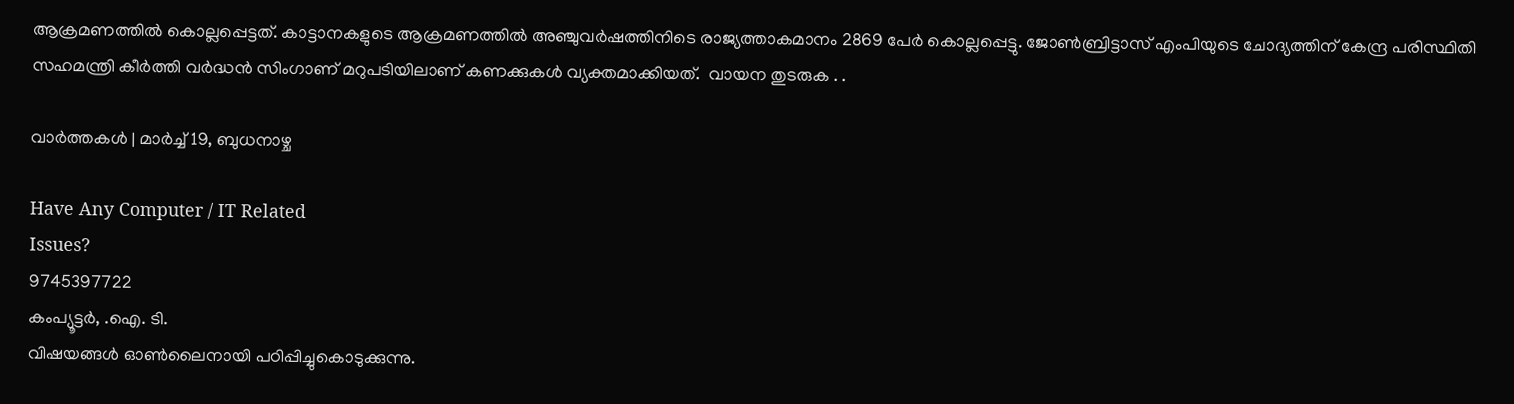ആക്രമണത്തില്‍ കൊല്ലപ്പെട്ടത്. കാട്ടാനകളുടെ ആക്രമണത്തില്‍ അഞ്ചുവര്‍ഷത്തിനിടെ രാജ്യത്താകമാനം 2869 പേര്‍ കൊല്ലപ്പെട്ടു. ജോണ്‍ബ്രിട്ടാസ് എംപിയുടെ ചോദ്യത്തിന് കേന്ദ്ര പരിസ്ഥിതി സഹമന്ത്രി കീര്‍ത്തി വര്‍ദ്ധന്‍ സിംഗാണ് മറുപടിയിലാണ് കണക്കുകള്‍ വ്യക്തമാക്കിയത്.  വായന തുടരുക . .

വാര്‍ത്തകള്‍ | മാര്‍ച്ച് 19, ബുധനാഴ്ച

Have Any Computer / IT Related
Issues?
9745397722
കംപ്യൂട്ടര്‍, .ഐ. ടി.
വിഷയങ്ങള്‍ ഓണ്‍ലൈനായി പഠിപ്പിച്ചുകൊടുക്കുന്നു.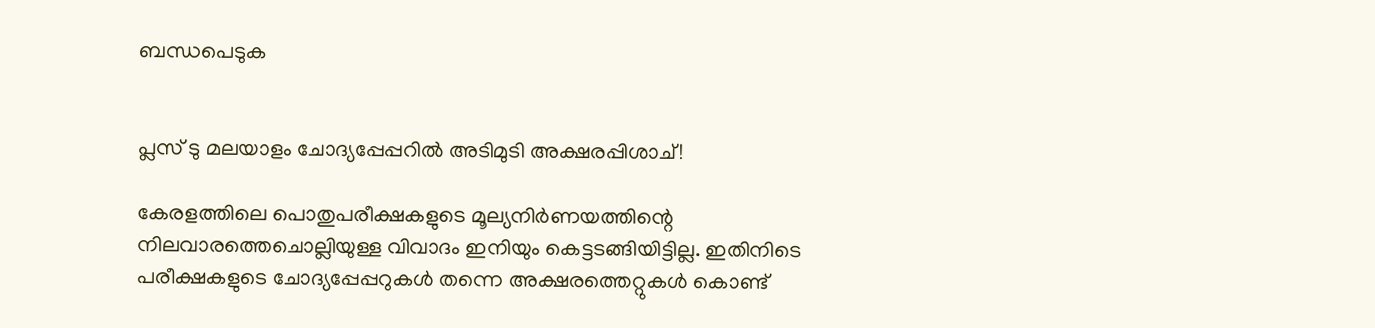ബന്ധപെടുക


പ്ലസ് ടു മലയാളം ചോദ്യപ്പേപ്പറില്‍ അടിമുടി അക്ഷരപ്പിശാച്!

കേരളത്തിലെ പൊതുപരീക്ഷകളുടെ മൂല്യനിർണയത്തിന്റെ നിലവാരത്തെചൊല്ലിയുള്ള വിവാദം ഇനിയും കെട്ടടങ്ങിയിട്ടില്ല. ഇതിനിടെ പരീക്ഷകളുടെ ചോദ്യപ്പേപ്പറുകള്‍ തന്നെ അക്ഷരത്തെറ്റുകള്‍ കൊണ്ട്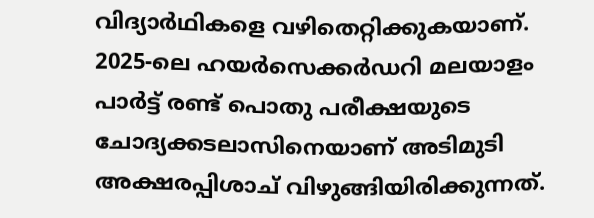വിദ്യാര്‍ഥികളെ വഴിതെറ്റിക്കുകയാണ്. 2025-ലെ ഹയര്‍സെക്കര്‍ഡറി മലയാളം പാര്‍ട്ട് രണ്ട് പൊതു പരീക്ഷയുടെ ചോദ്യക്കടലാസിനെയാണ് അടിമുടി അക്ഷരപ്പിശാച് വിഴുങ്ങിയിരിക്കുന്നത്.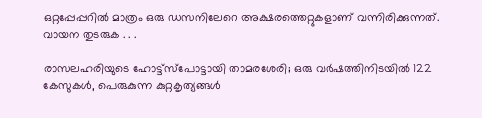ഒറ്റപ്പേപ്പറിൽ മാത്രം ഒരു ഡസനിലേറെ അക്ഷരത്തെറ്റുകളാണ് വന്നിരിക്കുന്നത്. വായന തുടരുക . . .

രാസലഹരിയുടെ ഹോട്ട്‌സ്‌പോട്ടായി താമരശേരി; ഒരു വര്‍ഷത്തിനിടയില്‍ 122 കേസുകള്‍, പെരുകുന്ന കുറ്റകൃത്യങ്ങള്‍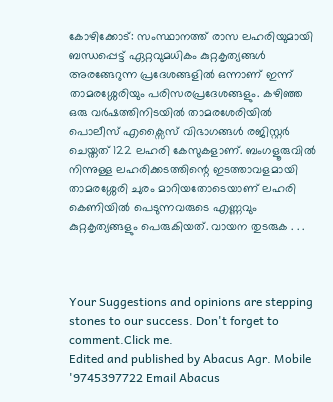കോഴിക്കോട്: സംസ്ഥാനത്ത് രാസ ലഹരിയുമായി ബന്ധപ്പെട്ട് ഏറ്റവുമധികം കുറ്റകൃത്യങ്ങള്‍ അരങ്ങേറുന്ന പ്രദേശങ്ങളില്‍ ഒന്നാണ് ഇന്ന് താമരശ്ശേരിയും പരിസരപ്രദേശങ്ങളും. കഴിഞ്ഞ ഒരു വർഷത്തിനിടയിൽ താമരശേരിയില്‍ പൊലീസ് എക്സൈസ് വിഭാഗങ്ങള്‍ രജിസ്റ്റര്‍ ചെയ്തത് 122 ലഹരി കേസുകളാണ്. ബംഗളൂരുവിൽ നിന്നുള്ള ലഹരിക്കടത്തിന്റെ ഇടത്താവളമായി താമരശ്ശേരി ചുരം മാറിയതോടെയാണ് ലഹരി കെണിയിൽ പെടുന്നവരുടെ എണ്ണവും കുറ്റകൃത്യങ്ങളും പെരുകിയത്. വായന തുടരുക . . .



Your Suggestions and opinions are stepping stones to our success. Don't forget to comment.Click me.
Edited and published by Abacus Agr. Mobile '9745397722 Email Abacus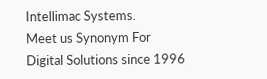Intellimac Systems.
Meet us Synonym For Digital Solutions since 1996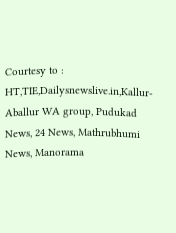Courtesy to : HT,TIE,Dailysnewslive.in,Kallur-Aballur WA group, Pudukad News, 24 News, Mathrubhumi News, Manorama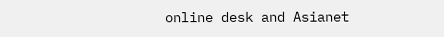online desk and Asianet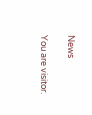News

You are visitor.